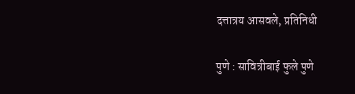दत्तात्रय आसवले, प्रतिनिधी

पुणे : सावित्रीबाई फुले पुणे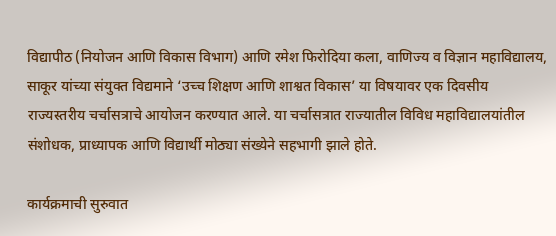विद्यापीठ (नियोजन आणि विकास विभाग) आणि रमेश फिरोदिया कला, वाणिज्य व विज्ञान महाविद्यालय, साकूर यांच्या संयुक्त विद्यमाने ‘उच्च शिक्षण आणि शाश्वत विकास’ या विषयावर एक दिवसीय राज्यस्तरीय चर्चासत्राचे आयोजन करण्यात आले. या चर्चासत्रात राज्यातील विविध महाविद्यालयांतील संशोधक, प्राध्यापक आणि विद्यार्थी मोठ्या संख्येने सहभागी झाले होते.

कार्यक्रमाची सुरुवात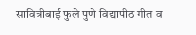सावित्रीबाई फुले पुणे विद्यापीठ गीत व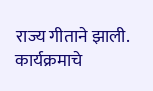राज्य गीताने झाली. कार्यक्रमाचे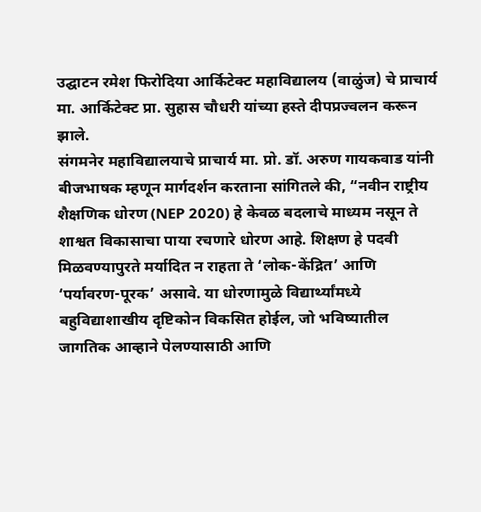उद्घाटन रमेश फिरोदिया आर्किटेक्ट महाविद्यालय (वाळुंज) चे प्राचार्य मा. आर्किटेक्ट प्रा. सुहास चौधरी यांच्या हस्ते दीपप्रज्वलन करून झाले.
संगमनेर महाविद्यालयाचे प्राचार्य मा. प्रो. डॉ. अरुण गायकवाड यांनी बीजभाषक म्हणून मार्गदर्शन करताना सांगितले की, “नवीन राष्ट्रीय शैक्षणिक धोरण (NEP 2020) हे केवळ बदलाचे माध्यम नसून ते शाश्वत विकासाचा पाया रचणारे धोरण आहे. शिक्षण हे पदवी मिळवण्यापुरते मर्यादित न राहता ते ‘लोक-केंद्रित’ आणि ‘पर्यावरण-पूरक’ असावे. या धोरणामुळे विद्यार्थ्यांमध्ये बहुविद्याशाखीय दृष्टिकोन विकसित होईल, जो भविष्यातील जागतिक आव्हाने पेलण्यासाठी आणि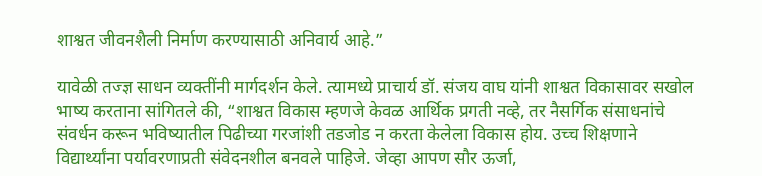शाश्वत जीवनशैली निर्माण करण्यासाठी अनिवार्य आहे.”

यावेळी तज्ज्ञ साधन व्यक्तींनी मार्गदर्शन केले. त्यामध्ये प्राचार्य डॉ. संजय वाघ यांनी शाश्वत विकासावर सखोल भाष्य करताना सांगितले की, “शाश्वत विकास म्हणजे केवळ आर्थिक प्रगती नव्हे, तर नैसर्गिक संसाधनांचे संवर्धन करून भविष्यातील पिढीच्या गरजांशी तडजोड न करता केलेला विकास होय. उच्च शिक्षणाने विद्यार्थ्यांना पर्यावरणाप्रती संवेदनशील बनवले पाहिजे. जेव्हा आपण सौर ऊर्जा,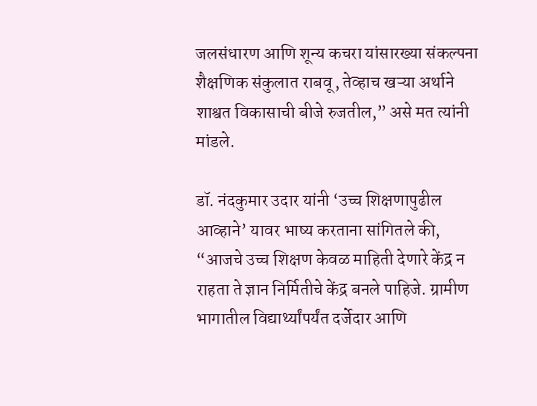जलसंधारण आणि शून्य कचरा यांसारख्या संकल्पना शैक्षणिक संकुलात राबवू, तेव्हाच खऱ्या अर्थाने शाश्वत विकासाची बीजे रुजतील,” असे मत त्यांनी मांडले.

डॉ. नंदकुमार उदार यांनी ‘उच्च शिक्षणापुढील आव्हाने’ यावर भाष्य करताना सांगितले की, “आजचे उच्च शिक्षण केवळ माहिती देणारे केंद्र न राहता ते ज्ञान निर्मितीचे केंद्र बनले पाहिजे. ग्रामीण भागातील विद्यार्थ्यांपर्यंत दर्जेदार आणि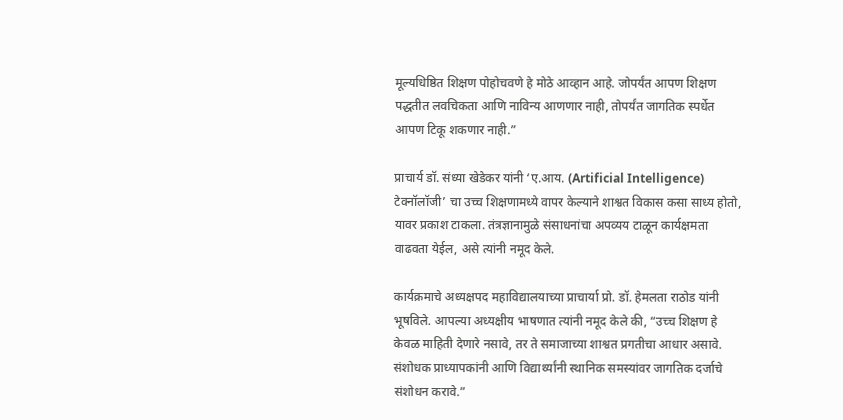मूल्यधिष्ठित शिक्षण पोहोचवणे हे मोठे आव्हान आहे. जोपर्यंत आपण शिक्षण पद्धतीत लवचिकता आणि नाविन्य आणणार नाही, तोपर्यंत जागतिक स्पर्धेत आपण टिकू शकणार नाही.”

प्राचार्य डॉ. संध्या खेडेकर यांनी ‘ए.आय. (Artificial Intelligence) टेक्नॉलॉजी’ चा उच्च शिक्षणामध्ये वापर केल्याने शाश्वत विकास कसा साध्य होतो, यावर प्रकाश टाकला. तंत्रज्ञानामुळे संसाधनांचा अपव्यय टाळून कार्यक्षमता वाढवता येईल, असे त्यांनी नमूद केले.

कार्यक्रमाचे अध्यक्षपद महाविद्यालयाच्या प्राचार्या प्रो. डॉ. हेमलता राठोड यांनी भूषविले. आपल्या अध्यक्षीय भाषणात त्यांनी नमूद केले की, “उच्च शिक्षण हे केवळ माहिती देणारे नसावे, तर ते समाजाच्या शाश्वत प्रगतीचा आधार असावे. संशोधक प्राध्यापकांनी आणि विद्यार्थ्यांनी स्थानिक समस्यांवर जागतिक दर्जाचे संशोधन करावे.”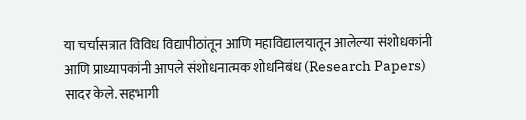या चर्चासत्रात विविध विद्यापीठांतून आणि महाविद्यालयातून आलेल्या संशोधकांनी आणि प्राध्यापकांनी आपले संशोधनात्मक शोधनिबंध (Research Papers) सादर केले. सहभागी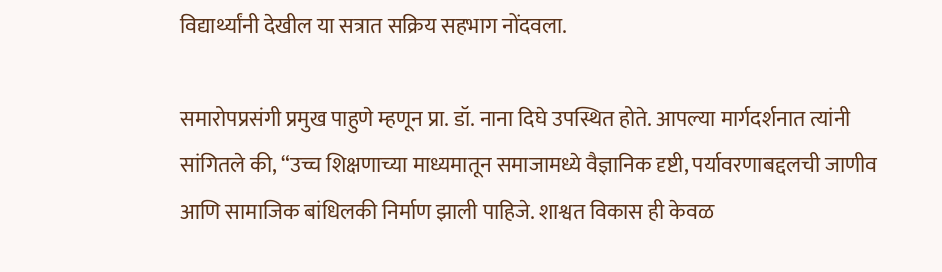विद्यार्थ्यांनी देखील या सत्रात सक्रिय सहभाग नोंदवला.

समारोपप्रसंगी प्रमुख पाहुणे म्हणून प्रा. डॉ. नाना दिघे उपस्थित होते. आपल्या मार्गदर्शनात त्यांनी सांगितले की, “उच्च शिक्षणाच्या माध्यमातून समाजामध्ये वैज्ञानिक दृष्टी, पर्यावरणाबद्दलची जाणीव आणि सामाजिक बांधिलकी निर्माण झाली पाहिजे. शाश्वत विकास ही केवळ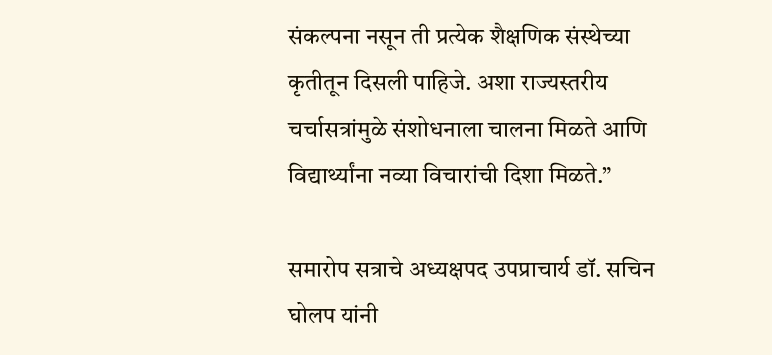संकल्पना नसून ती प्रत्येक शैक्षणिक संस्थेच्या कृतीतून दिसली पाहिजे. अशा राज्यस्तरीय चर्चासत्रांमुळे संशोधनाला चालना मिळते आणि विद्यार्थ्यांना नव्या विचारांची दिशा मिळते.”

समारोप सत्राचे अध्यक्षपद उपप्राचार्य डॉ. सचिन घोलप यांनी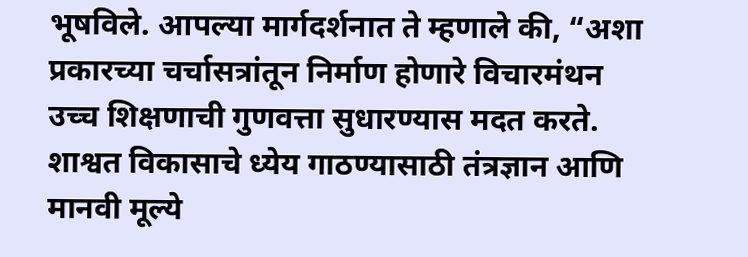भूषविले. आपल्या मार्गदर्शनात ते म्हणाले की, “अशा प्रकारच्या चर्चासत्रांतून निर्माण होणारे विचारमंथन उच्च शिक्षणाची गुणवत्ता सुधारण्यास मदत करते. शाश्वत विकासाचे ध्येय गाठण्यासाठी तंत्रज्ञान आणि मानवी मूल्ये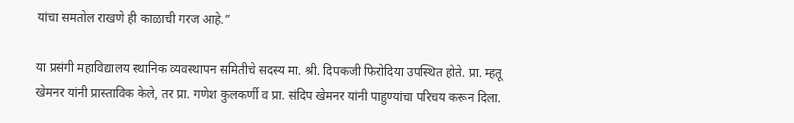यांचा समतोल राखणे ही काळाची गरज आहे.”

या प्रसंगी महाविद्यालय स्थानिक व्यवस्थापन समितीचे सदस्य मा. श्री. दिपकजी फिरोदिया उपस्थित होते. प्रा. म्हतू खेमनर यांनी प्रास्ताविक केले, तर प्रा. गणेश कुलकर्णी व प्रा. संदिप खेमनर यांनी पाहुण्यांचा परिचय करून दिला.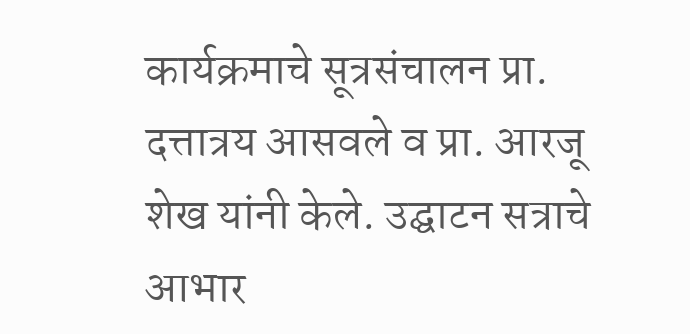कार्यक्रमाचे सूत्रसंचालन प्रा. दत्तात्रय आसवले व प्रा. आरजू शेख यांनी केले. उद्घाटन सत्राचे आभार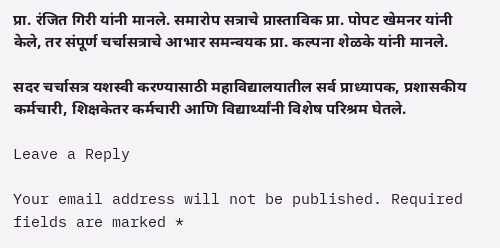प्रा. रंजित गिरी यांनी मानले. समारोप सत्राचे प्रास्ताविक प्रा. पोपट खेमनर यांनी केले, तर संपूर्ण चर्चासत्राचे आभार समन्वयक प्रा. कल्पना शेळके यांनी मानले.

सदर चर्चासत्र यशस्वी करण्यासाठी महाविद्यालयातील सर्व प्राध्यापक, प्रशासकीय कर्मचारी, शिक्षकेतर कर्मचारी आणि विद्यार्थ्यांनी विशेष परिश्रम घेतले.

Leave a Reply

Your email address will not be published. Required fields are marked *